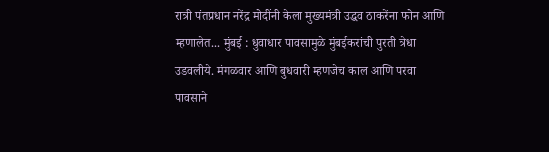रात्री पंतप्रधान नरेंद्र मोदींनी केला मुख्यमंत्री उद्धव ठाकरेंना फोन आणि म्हणालेत... मुंबई : धुवाधार पावसामुळे मुंबईकरांची पुरती त्रेधा उडवलीये. मंगळवार आणि बुधवारी म्हणजेच काल आणि परवा पावसाने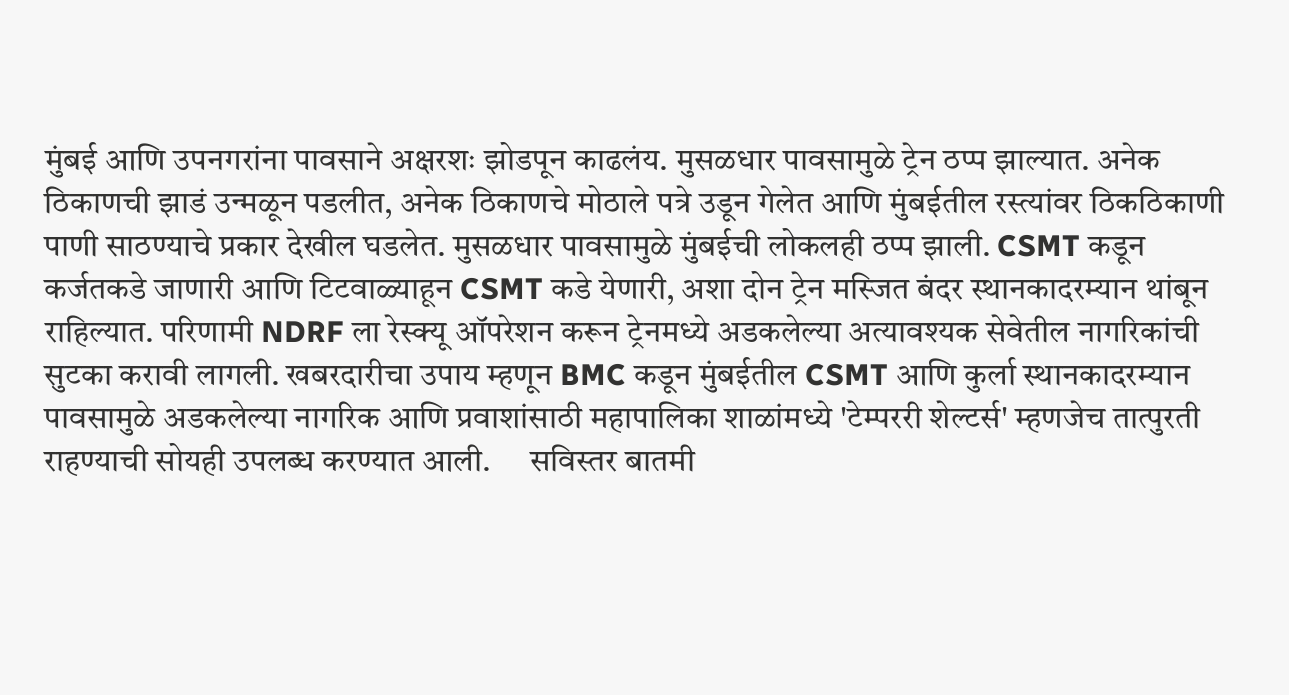मुंबई आणि उपनगरांना पावसाने अक्षरशः झोडपून काढलंय. मुसळधार पावसामुळे ट्रेन ठप्प झाल्यात. अनेक ठिकाणची झाडं उन्मळून पडलीत, अनेक ठिकाणचे मोठाले पत्रे उडून गेलेत आणि मुंबईतील रस्त्यांवर ठिकठिकाणी पाणी साठण्याचे प्रकार देखील घडलेत. मुसळधार पावसामुळे मुंबईची लोकलही ठप्प झाली. CSMT कडून कर्जतकडे जाणारी आणि टिटवाळ्याहून CSMT कडे येणारी, अशा दोन ट्रेन मस्जित बंदर स्थानकादरम्यान थांबून राहिल्यात. परिणामी NDRF ला रेस्क्यू ऑपरेशन करून ट्रेनमध्ये अडकलेल्या अत्यावश्यक सेवेतील नागरिकांची सुटका करावी लागली. खबरदारीचा उपाय म्हणून BMC कडून मुंबईतील CSMT आणि कुर्ला स्थानकादरम्यान पावसामुळे अडकलेल्या नागरिक आणि प्रवाशांसाठी महापालिका शाळांमध्ये 'टेम्पररी शेल्टर्स' म्हणजेच तात्पुरती राहण्याची सोयही उपलब्ध करण्यात आली.      सविस्तर बातमी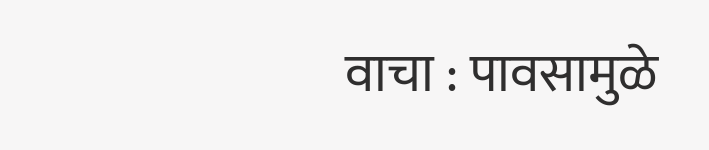वाचा : पावसामुळे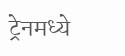ट्रेनमध्ये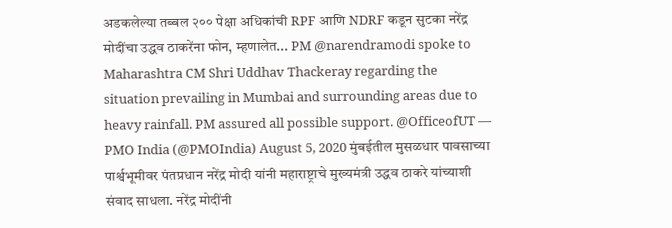अडकलेल्या तब्बल २०० पेक्षा अधिकांची RPF आणि NDRF कडून सुटका नरेंद्र मोदींचा उद्धव ठाकरेंना फोन, म्हणालेत... PM @narendramodi spoke to Maharashtra CM Shri Uddhav Thackeray regarding the situation prevailing in Mumbai and surrounding areas due to heavy rainfall. PM assured all possible support. @OfficeofUT — PMO India (@PMOIndia) August 5, 2020 मुंबईतील मुसळधार पावसाच्या पार्श्वभूमीवर पंतप्रधान नरेंद्र मोदी यांनी महाराष्ट्राचे मुख्यमंत्री उद्धव ठाकरे यांच्याशी संवाद साधला. नरेंद्र मोदींनी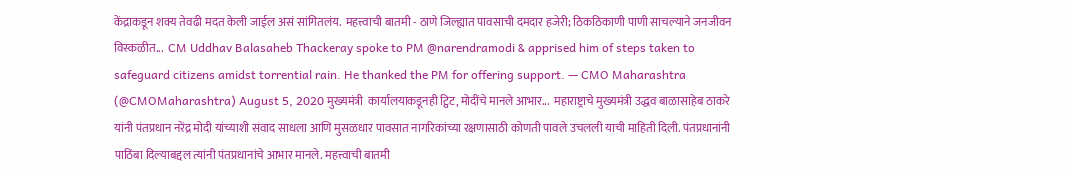केंद्राकडून शक्य तेवढी मदत केली जाईल असं सांगितलंय.  महत्त्वाची बातमी - ठाणे जिल्ह्यात पावसाची दमदार हजेरी; ठिकठिकाणी पाणी साचल्याने जनजीवन विस्कळीत...  CM Uddhav Balasaheb Thackeray spoke to PM @narendramodi & apprised him of steps taken to safeguard citizens amidst torrential rain. He thanked the PM for offering support. — CMO Maharashtra (@CMOMaharashtra) August 5, 2020 मुख्यमंत्री  कार्यालयाकडूनही ट्विट, मोदींचे मानले आभार...  महाराष्ट्राचे मुख्यमंत्री उद्धव बाळासाहेब ठाकरे यांनी पंतप्रधान नरेंद्र मोदी यांच्याशी संवाद साधला आणि मुसळधार पावसात नागरिकांच्या रक्षणासाठी कोणती पावले उचलली याची माहिती दिली. पंतप्रधानांनी पाठिंबा दिल्याबद्दल त्यांनी पंतप्रधानांचे आभार मानले. महत्त्वाची बातमी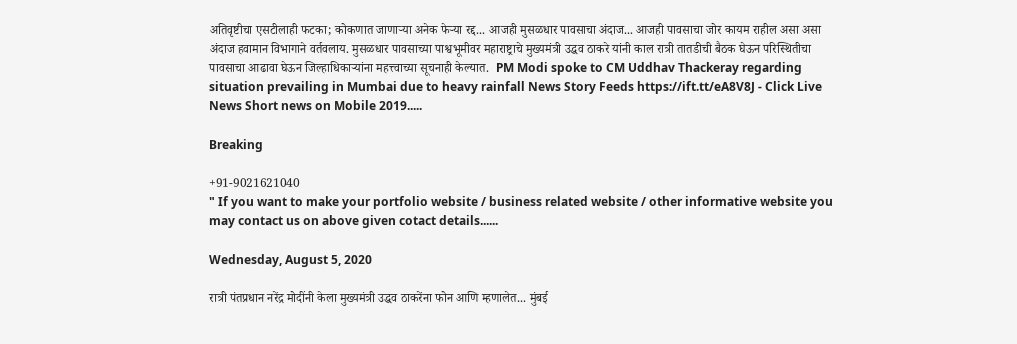अतिवृष्टीचा एसटीलाही फटका; कोकणात जाणाऱ्या अनेक फेऱ्या रद्द... आजही मुसळधार पावसाचा अंदाज... आजही पावसाचा जोर कायम राहील असा असा अंदाज हवामान विभागाने वर्तवलाय. मुसळधार पावसाच्या पाश्वभूमीवर महाराष्ट्राचे मुख्यमंत्री उद्धव ठाकरे यांनी काल रात्री तातडीची बैठक घेऊन परिस्थितीचा पावसाचा आढावा घेऊन जिल्हाधिकाऱ्यांना महत्त्वाच्या सूचनाही केल्यात.  PM Modi spoke to CM Uddhav Thackeray regarding situation prevailing in Mumbai due to heavy rainfall News Story Feeds https://ift.tt/eA8V8J - Click Live News Short news on Mobile 2019.....

Breaking

+91-9021621040
" If you want to make your portfolio website / business related website / other informative website you may contact us on above given cotact details......

Wednesday, August 5, 2020

रात्री पंतप्रधान नरेंद्र मोदींनी केला मुख्यमंत्री उद्धव ठाकरेंना फोन आणि म्हणालेत... मुंबई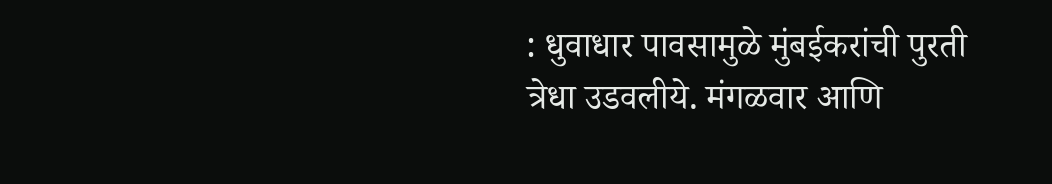: धुवाधार पावसामुळे मुंबईकरांची पुरती त्रेधा उडवलीये. मंगळवार आणि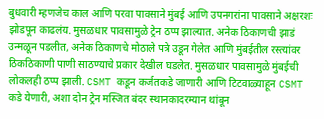बुधवारी म्हणजेच काल आणि परवा पावसाने मुंबई आणि उपनगरांना पावसाने अक्षरशः झोडपून काढलंय. मुसळधार पावसामुळे ट्रेन ठप्प झाल्यात. अनेक ठिकाणची झाडं उन्मळून पडलीत, अनेक ठिकाणचे मोठाले पत्रे उडून गेलेत आणि मुंबईतील रस्त्यांवर ठिकठिकाणी पाणी साठण्याचे प्रकार देखील घडलेत. मुसळधार पावसामुळे मुंबईची लोकलही ठप्प झाली. CSMT कडून कर्जतकडे जाणारी आणि टिटवाळ्याहून CSMT कडे येणारी, अशा दोन ट्रेन मस्जित बंदर स्थानकादरम्यान थांबून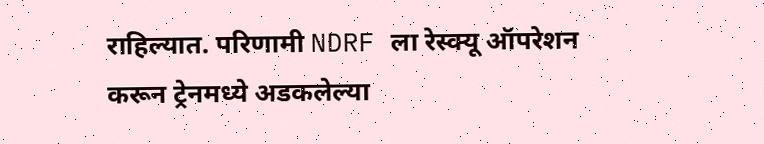राहिल्यात. परिणामी NDRF ला रेस्क्यू ऑपरेशन करून ट्रेनमध्ये अडकलेल्या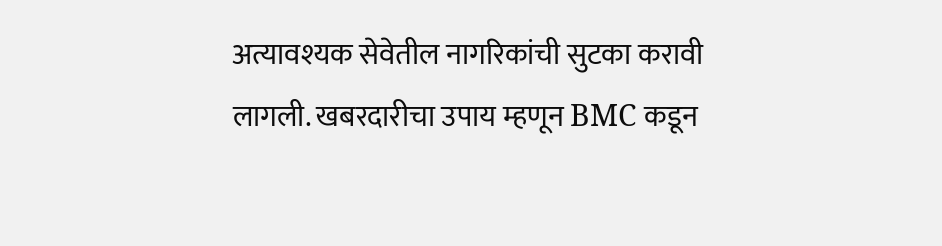अत्यावश्यक सेवेतील नागरिकांची सुटका करावी लागली. खबरदारीचा उपाय म्हणून BMC कडून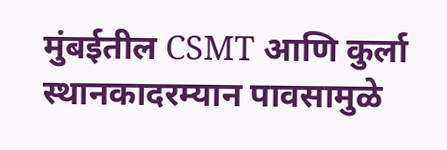मुंबईतील CSMT आणि कुर्ला स्थानकादरम्यान पावसामुळे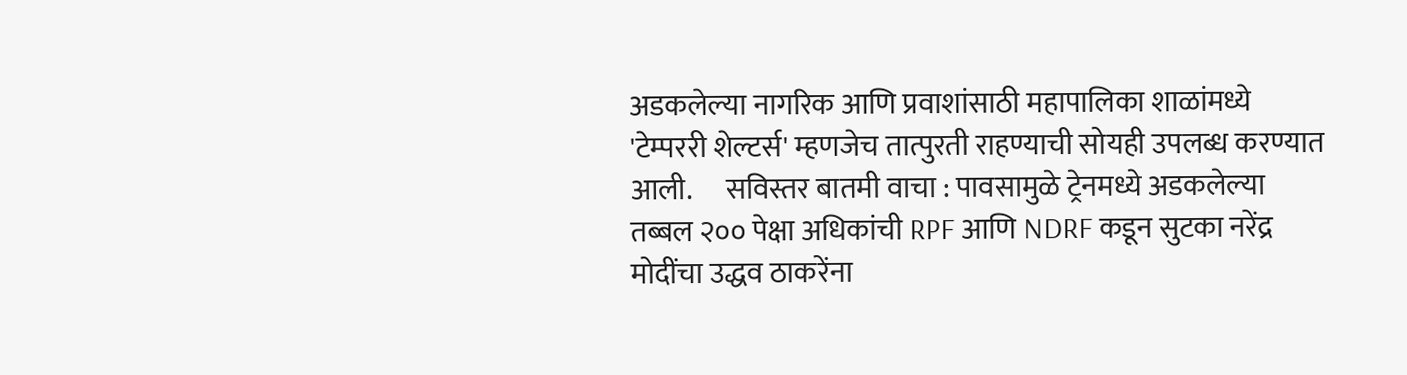अडकलेल्या नागरिक आणि प्रवाशांसाठी महापालिका शाळांमध्ये 'टेम्पररी शेल्टर्स' म्हणजेच तात्पुरती राहण्याची सोयही उपलब्ध करण्यात आली.      सविस्तर बातमी वाचा : पावसामुळे ट्रेनमध्ये अडकलेल्या तब्बल २०० पेक्षा अधिकांची RPF आणि NDRF कडून सुटका नरेंद्र मोदींचा उद्धव ठाकरेंना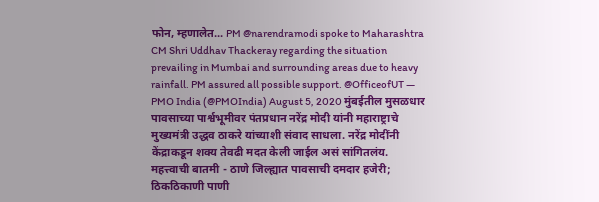फोन, म्हणालेत... PM @narendramodi spoke to Maharashtra CM Shri Uddhav Thackeray regarding the situation prevailing in Mumbai and surrounding areas due to heavy rainfall. PM assured all possible support. @OfficeofUT — PMO India (@PMOIndia) August 5, 2020 मुंबईतील मुसळधार पावसाच्या पार्श्वभूमीवर पंतप्रधान नरेंद्र मोदी यांनी महाराष्ट्राचे मुख्यमंत्री उद्धव ठाकरे यांच्याशी संवाद साधला. नरेंद्र मोदींनी  केंद्राकडून शक्य तेवढी मदत केली जाईल असं सांगितलंय.  महत्त्वाची बातमी - ठाणे जिल्ह्यात पावसाची दमदार हजेरी; ठिकठिकाणी पाणी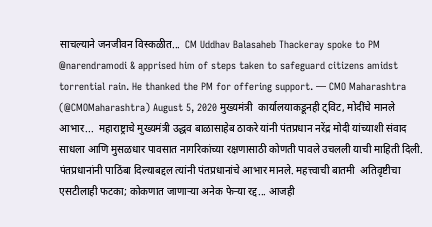साचल्याने जनजीवन विस्कळीत...  CM Uddhav Balasaheb Thackeray spoke to PM @narendramodi & apprised him of steps taken to safeguard citizens amidst torrential rain. He thanked the PM for offering support. — CMO Maharashtra (@CMOMaharashtra) August 5, 2020 मुख्यमंत्री  कार्यालयाकडूनही ट्विट, मोदींचे मानले आभार...  महाराष्ट्राचे मुख्यमंत्री उद्धव बाळासाहेब ठाकरे यांनी पंतप्रधान नरेंद्र मोदी यांच्याशी संवाद साधला आणि मुसळधार पावसात नागरिकांच्या रक्षणासाठी कोणती पावले उचलली याची माहिती दिली. पंतप्रधानांनी पाठिंबा दिल्याबद्दल त्यांनी पंतप्रधानांचे आभार मानले. महत्त्वाची बातमी  अतिवृष्टीचा एसटीलाही फटका; कोकणात जाणाऱ्या अनेक फेऱ्या रद्द... आजही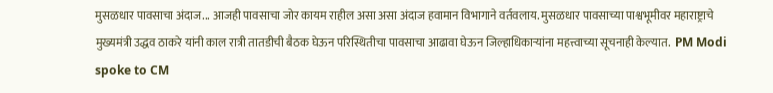मुसळधार पावसाचा अंदाज... आजही पावसाचा जोर कायम राहील असा असा अंदाज हवामान विभागाने वर्तवलाय. मुसळधार पावसाच्या पाश्वभूमीवर महाराष्ट्राचे मुख्यमंत्री उद्धव ठाकरे यांनी काल रात्री तातडीची बैठक घेऊन परिस्थितीचा पावसाचा आढावा घेऊन जिल्हाधिकाऱ्यांना महत्त्वाच्या सूचनाही केल्यात.  PM Modi spoke to CM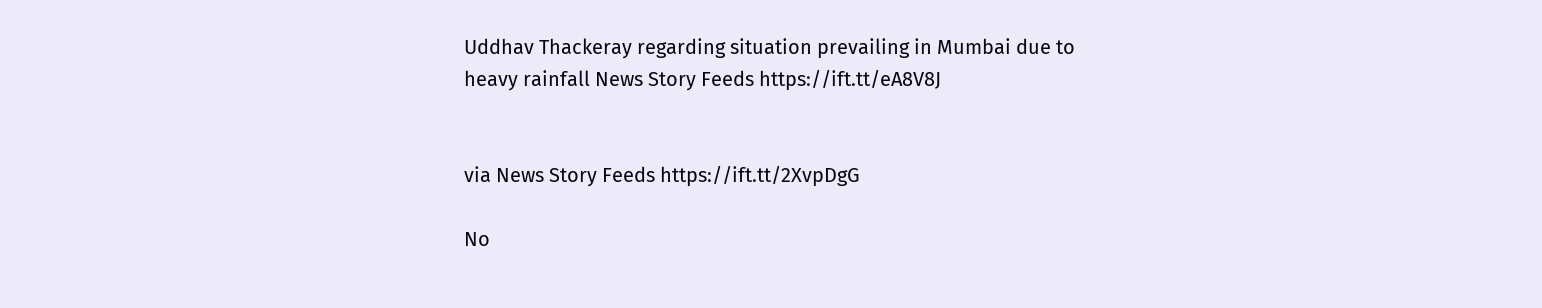Uddhav Thackeray regarding situation prevailing in Mumbai due to heavy rainfall News Story Feeds https://ift.tt/eA8V8J


via News Story Feeds https://ift.tt/2XvpDgG

No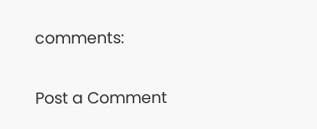comments:

Post a Comment